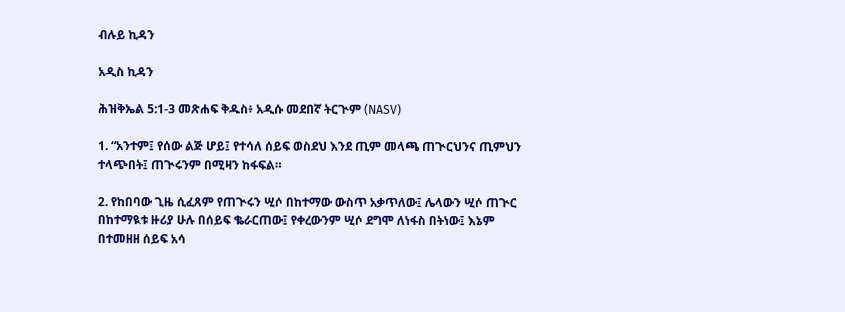ብሉይ ኪዳን

አዲስ ኪዳን

ሕዝቅኤል 5:1-3 መጽሐፍ ቅዱስ፥ አዲሱ መደበኛ ትርጒም (NASV)

1. “አንተም፤ የሰው ልጅ ሆይ፤ የተሳለ ሰይፍ ወስደህ እንደ ጢም መላጫ ጠጒርህንና ጢምህን ተላጭበት፤ ጠጒሩንም በሚዛን ከፋፍል።

2. የከበባው ጊዜ ሲፈጸም የጠጒሩን ሢሶ በከተማው ውስጥ አቃጥለው፤ ሌላውን ሢሶ ጠጒር በከተማዪቱ ዙሪያ ሁሉ በሰይፍ ቈራርጠው፤ የቀረውንም ሢሶ ደግሞ ለነፋስ በትነው፤ እኔም በተመዘዘ ሰይፍ አሳ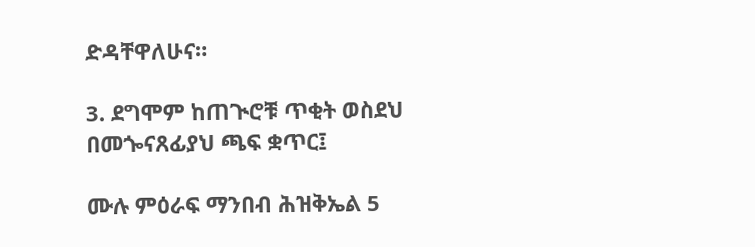ድዳቸዋለሁና።

3. ደግሞም ከጠጒሮቹ ጥቂት ወስደህ በመጐናጸፊያህ ጫፍ ቋጥር፤

ሙሉ ምዕራፍ ማንበብ ሕዝቅኤል 5